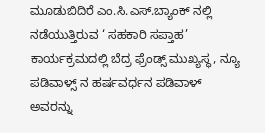ಮೂಡುಬಿದಿರೆ ಎಂ.ಸಿ.ಎಸ್.ಬ್ಯಾಂಕ್ ನಲ್ಲಿ ನಡೆಯುತ್ತಿರುವ ‘ ಸಹಕಾರಿ ಸಪ್ತಾಹ’ ಕಾರ್ಯಕ್ರಮದಲ್ಲಿ ಬೆದ್ರ ಫ್ರೆಂಡ್ಸ್ ಮುಖ್ಯಸ್ಥ, ನ್ಯೂ ಪಡಿವಾಳ್ಸ್ ನ ಹರ್ಷವರ್ಧನ ಪಡಿವಾಳ್ ಅವರನ್ನು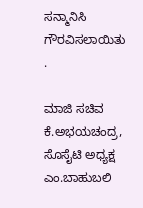ಸನ್ಮಾನಿಸಿ ಗೌರವಿಸಲಾಯಿತು .

ಮಾಜಿ ಸಚಿವ ಕೆ.ಅಭಯಚಂದ್ರ, ಸೊಸೈಟಿ ಅಧ್ಯಕ್ಷ ಎಂ.ಬಾಹುಬಲಿ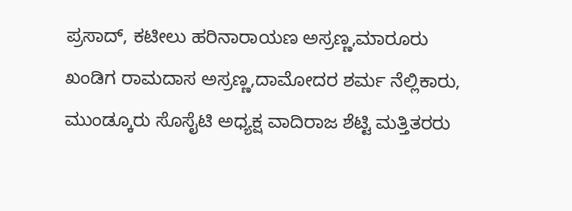ಪ್ರಸಾದ್, ಕಟೀಲು ಹರಿನಾರಾಯಣ ಅಸ್ರಣ್ಣ,ಮಾರೂರು ಖಂಡಿಗ ರಾಮದಾಸ ಅಸ್ರಣ್ಣ,ದಾಮೋದರ ಶರ್ಮ ನೆಲ್ಲಿಕಾರು, ಮುಂಡ್ಕೂರು ಸೊಸೈಟಿ ಅಧ್ಯಕ್ಷ ವಾದಿರಾಜ ಶೆಟ್ಟಿ ಮತ್ತಿತರರು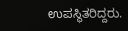ಉಪಸ್ಥಿತರಿದ್ದರು.